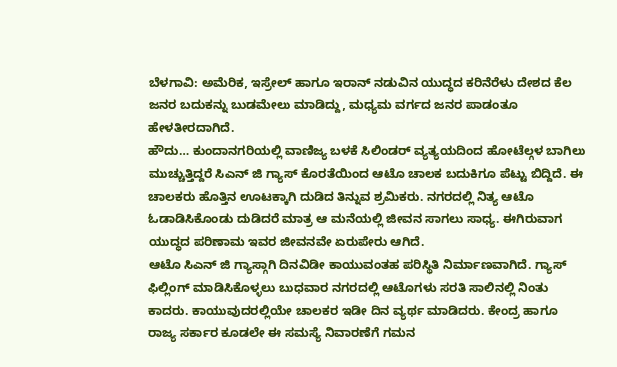ಬೆಳಗಾವಿ: ಅಮೆರಿಕ, ಇಸ್ರೇಲ್ ಹಾಗೂ ಇರಾನ್ ನಡುವಿನ ಯುದ್ಧದ ಕರಿನೆರೆಳು ದೇಶದ ಕೆಲ ಜನರ ಬದುಕನ್ನು ಬುಡಮೇಲು ಮಾಡಿದ್ದು, ಮಧ್ಯಮ ವರ್ಗದ ಜನರ ಪಾಡಂತೂ ಹೇಳತೀರದಾಗಿದೆ.
ಹೌದು… ಕುಂದಾನಗರಿಯಲ್ಲಿ ವಾಣಿಜ್ಯ ಬಳಕೆ ಸಿಲಿಂಡರ್ ವ್ಯತ್ಯಯದಿಂದ ಹೋಟೆಲ್ಗಳ ಬಾಗಿಲು ಮುಚ್ಚುತ್ತಿದ್ದರೆ ಸಿಎನ್ ಜಿ ಗ್ಯಾಸ್ ಕೊರತೆಯಿಂದ ಆಟೊ ಚಾಲಕ ಬದುಕಿಗೂ ಪೆಟ್ಟು ಬಿದ್ದಿದೆ. ಈ ಚಾಲಕರು ಹೊತ್ತಿನ ಊಟಕ್ಕಾಗಿ ದುಡಿದ ತಿನ್ನುವ ಶ್ರಮಿಕರು. ನಗರದಲ್ಲಿ ನಿತ್ಯ ಆಟೊ ಓಡಾಡಿಸಿಕೊಂಡು ದುಡಿದರೆ ಮಾತ್ರ ಆ ಮನೆಯಲ್ಲಿ ಜೀವನ ಸಾಗಲು ಸಾಧ್ಯ. ಈಗಿರುವಾಗ ಯುದ್ಧದ ಪರಿಣಾಮ ಇವರ ಜೀವನವೇ ಏರುಪೇರು ಆಗಿದೆ.
ಆಟೊ ಸಿಎನ್ ಜಿ ಗ್ಯಾಸ್ಗಾಗಿ ದಿನವಿಡೀ ಕಾಯುವಂತಹ ಪರಿಸ್ಥಿತಿ ನಿರ್ಮಾಣವಾಗಿದೆ. ಗ್ಯಾಸ್ ಫಿಲ್ಲಿಂಗ್ ಮಾಡಿಸಿಕೊಳ್ಳಲು ಬುಧವಾರ ನಗರದಲ್ಲಿ ಆಟೊಗಳು ಸರತಿ ಸಾಲಿನಲ್ಲಿ ನಿಂತು ಕಾದರು. ಕಾಯುವುದರಲ್ಲಿಯೇ ಚಾಲಕರ ಇಡೀ ದಿನ ವ್ಯರ್ಥ ಮಾಡಿದರು. ಕೇಂದ್ರ ಹಾಗೂ ರಾಜ್ಯ ಸರ್ಕಾರ ಕೂಡಲೇ ಈ ಸಮಸ್ಯೆ ನಿವಾರಣೆಗೆ ಗಮನ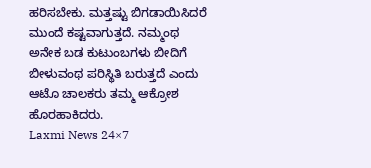ಹರಿಸಬೇಕು. ಮತ್ತಷ್ಟು ಬಿಗಡಾಯಿಸಿದರೆ ಮುಂದೆ ಕಷ್ಟವಾಗುತ್ತದೆ. ನಮ್ಮಂಥ ಅನೇಕ ಬಡ ಕುಟುಂಬಗಳು ಬೀದಿಗೆ ಬೀಳುವಂಥ ಪರಿಸ್ಥಿತಿ ಬರುತ್ತದೆ ಎಂದು ಆಟೊ ಚಾಲಕರು ತಮ್ಮ ಆಕ್ರೋಶ ಹೊರಹಾಕಿದರು.
Laxmi News 24×7